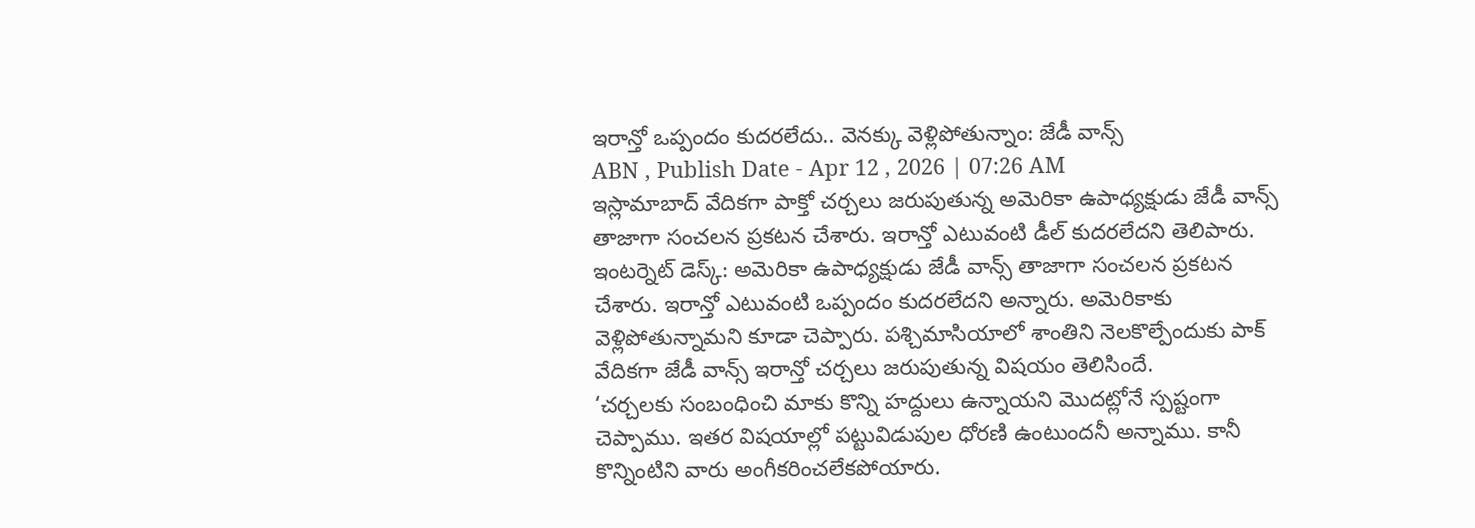ఇరాన్తో ఒప్పందం కుదరలేదు.. వెనక్కు వెళ్లిపోతున్నాం: జేడీ వాన్స్
ABN , Publish Date - Apr 12 , 2026 | 07:26 AM
ఇస్లామాబాద్ వేదికగా పాక్తో చర్చలు జరుపుతున్న అమెరికా ఉపాధ్యక్షుడు జేడీ వాన్స్ తాజాగా సంచలన ప్రకటన చేశారు. ఇరాన్తో ఎటువంటి డీల్ కుదరలేదని తెలిపారు.
ఇంటర్నెట్ డెస్క్: అమెరికా ఉపాధ్యక్షుడు జేడీ వాన్స్ తాజాగా సంచలన ప్రకటన చేశారు. ఇరాన్తో ఎటువంటి ఒప్పందం కుదరలేదని అన్నారు. అమెరికాకు వెళ్లిపోతున్నామని కూడా చెప్పారు. పశ్చిమాసియాలో శాంతిని నెలకొల్పేందుకు పాక్ వేదికగా జేడీ వాన్స్ ఇరాన్తో చర్చలు జరుపుతున్న విషయం తెలిసిందే.
‘చర్చలకు సంబంధించి మాకు కొన్ని హద్దులు ఉన్నాయని మొదట్లోనే స్పష్టంగా చెప్పాము. ఇతర విషయాల్లో పట్టువిడుపుల ధోరణి ఉంటుందనీ అన్నాము. కానీ కొన్నింటిని వారు అంగీకరించలేకపోయారు.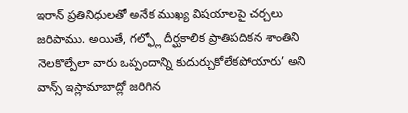ఇరాన్ ప్రతినిధులతో అనేక ముఖ్య విషయాలపై చర్చలు జరిపాము. అయితే, గల్ఫ్లో దీర్ఘకాలిక ప్రాతిపదికన శాంతిని నెలకొల్పేలా వారు ఒప్పందాన్ని కుదుర్చుకోలేకపోయారు’ అని వాన్స్ ఇస్లామాబాద్లో జరిగిన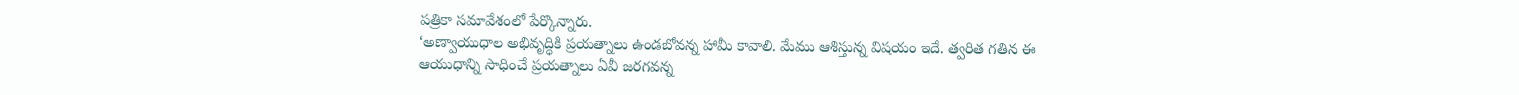పత్రికా సమావేశంలో పేర్కొన్నారు.
‘అణ్వాయుధాల అభివృద్ధికి ప్రయత్నాలు ఉండబోవన్న హామీ కావాలి. మేము ఆశిస్తున్న విషయం ఇదే. త్వరిత గతిన ఈ ఆయుధాన్ని సాధించే ప్రయత్నాలు ఏవీ జరగవన్న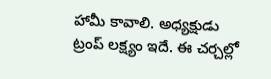హామీ కావాలి. అధ్యక్షుడు ట్రంప్ లక్ష్యం ఇదే. ఈ చర్చల్లో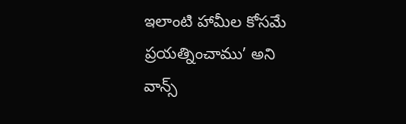ఇలాంటి హామీల కోసమే ప్రయత్నించాము’ అని వాన్స్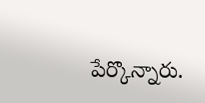పేర్కొన్నారు.